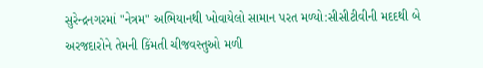સુરેન્દ્રનગરમાં "નેત્રમ" અભિયાનથી ખોવાયેલો સામાન પરત મળ્યો:સીસીટીવીની મદદથી બે અરજદારોને તેમની કિંમતી ચીજવસ્તુઓ મળી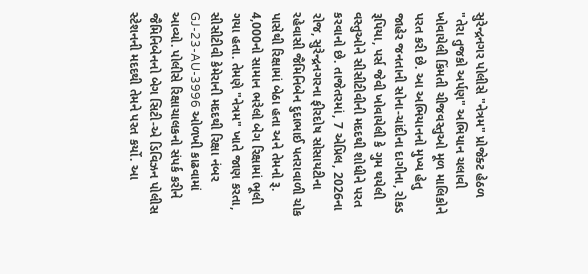સુરેન્દ્રનગર પોલીસે "નેત્રમ" પ્રોજેક્ટ હેઠળ "તેરા તુજકો અર્પણ" અભિયાન ચલાવી ખોવાયેલી કિંમતી ચીજવસ્તુઓ મૂળ માલિકોને પરત કરી છે. આ અભિયાનનો મુખ્ય હેતુ જાહેર જનતાની સોના-ચાંદીના દાગીના, રોકડ રૂપિયા, પર્સ જેવી ખોવાયેલી કે ગુમ થયેલી વસ્તુઓને સીસીટીવીની મદદથી શોધીને પરત કરવાનો છે. તાજેતરમાં, 7 એપ્રિલ, 2026ના રોજ, સુરેન્દ્રનગરના ફીરદોષ સોસાયટીના રહેવાસી જૈમિનિબેન દુદાભાઈ પતરાવાળી ચોક પાસેથી રિક્ષામાં બેઠા હતા અને તેમનો રૂ. 4,000નો સામાન ભરેલો બેગ રિક્ષામાં ભૂલી ગયા હતા. તેમણે "નેત્રમ" ખાતે જાણ કરતા, સીસીટીવી કેમેરાની મદદથી રિક્ષા નંબર GJ-23-AU-3996 ઓળખી કાઢવામાં આવ્યો. પોલીસે રિક્ષાચાલકનો સંપર્ક કરીને જૈમિનિબેનનો બેગ સિટી-એ ડિવિઝન પોલીસ સ્ટેશનની મદદથી તેમને પરત કર્યો. આ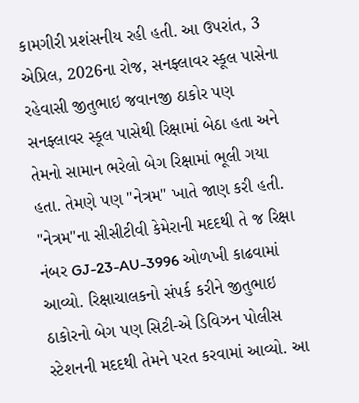કામગીરી પ્રશંસનીય રહી હતી. આ ઉપરાંત, 3 એપ્રિલ, 2026ના રોજ, સનફ્લાવર સ્કૂલ પાસેના રહેવાસી જીતુભાઇ જવાનજી ઠાકોર પણ સનફ્લાવર સ્કૂલ પાસેથી રિક્ષામાં બેઠા હતા અને તેમનો સામાન ભરેલો બેગ રિક્ષામાં ભૂલી ગયા હતા. તેમણે પણ "નેત્રમ" ખાતે જાણ કરી હતી. "નેત્રમ"ના સીસીટીવી કેમેરાની મદદથી તે જ રિક્ષા નંબર GJ-23-AU-3996 ઓળખી કાઢવામાં આવ્યો. રિક્ષાચાલકનો સંપર્ક કરીને જીતુભાઇ ઠાકોરનો બેગ પણ સિટી-એ ડિવિઝન પોલીસ સ્ટેશનની મદદથી તેમને પરત કરવામાં આવ્યો. આ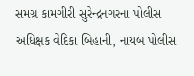સમગ્ર કામગીરી સુરેન્દ્રનગરના પોલીસ અધિક્ષક વેદિકા બિહાની, નાયબ પોલીસ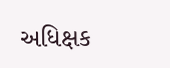અધિક્ષક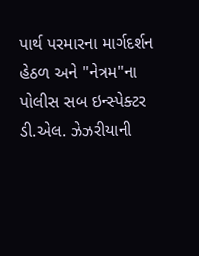પાર્થ પરમારના માર્ગદર્શન હેઠળ અને "નેત્રમ"ના પોલીસ સબ ઇન્સ્પેક્ટર ડી.એલ. ઝેઝરીયાની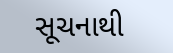સૂચનાથી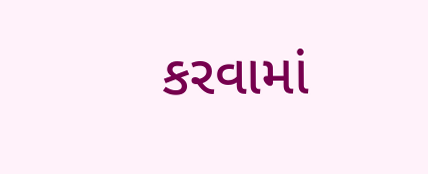કરવામાં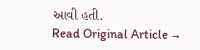આવી હતી.
Read Original Article →